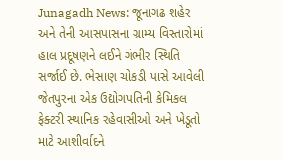Junagadh News: જૂનાગઢ શહેર અને તેની આસપાસના ગ્રામ્ય વિસ્તારોમાં હાલ પ્રદૂષણને લઈને ગંભીર સ્થિતિ સર્જાઈ છે. ભેસાણ ચોકડી પાસે આવેલી જેતપુરના એક ઉદ્યોગપતિની કેમિકલ ફેક્ટરી સ્થાનિક રહેવાસીઓ અને ખેડૂતો માટે આશીર્વાદને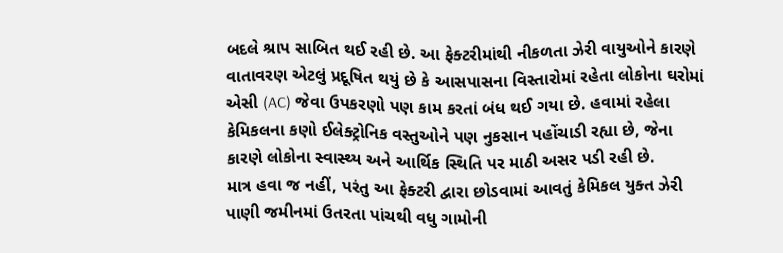બદલે શ્રાપ સાબિત થઈ રહી છે. આ ફેક્ટરીમાંથી નીકળતા ઝેરી વાયુઓને કારણે વાતાવરણ એટલું પ્રદૂષિત થયું છે કે આસપાસના વિસ્તારોમાં રહેતા લોકોના ઘરોમાં એસી (AC) જેવા ઉપકરણો પણ કામ કરતાં બંધ થઈ ગયા છે. હવામાં રહેલા કેમિકલના કણો ઈલેક્ટ્રોનિક વસ્તુઓને પણ નુકસાન પહોંચાડી રહ્યા છે, જેના કારણે લોકોના સ્વાસ્થ્ય અને આર્થિક સ્થિતિ પર માઠી અસર પડી રહી છે.
માત્ર હવા જ નહીં, પરંતુ આ ફેક્ટરી દ્વારા છોડવામાં આવતું કેમિકલ યુક્ત ઝેરી પાણી જમીનમાં ઉતરતા પાંચથી વધુ ગામોની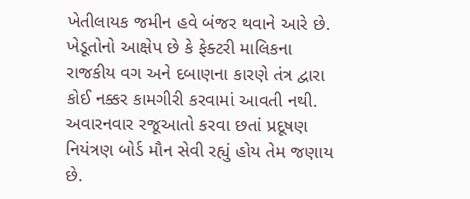ખેતીલાયક જમીન હવે બંજર થવાને આરે છે. ખેડૂતોનો આક્ષેપ છે કે ફેક્ટરી માલિકના રાજકીય વગ અને દબાણના કારણે તંત્ર દ્વારા કોઈ નક્કર કામગીરી કરવામાં આવતી નથી. અવારનવાર રજૂઆતો કરવા છતાં પ્રદૂષણ નિયંત્રણ બોર્ડ મૌન સેવી રહ્યું હોય તેમ જણાય છે.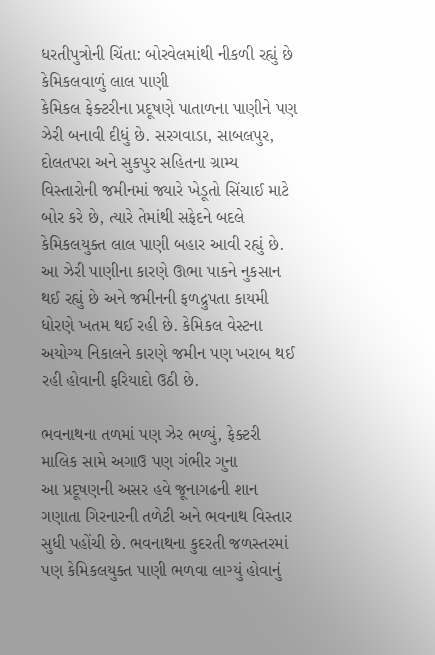ધરતીપુત્રોની ચિંતા: બોરવેલમાંથી નીકળી રહ્યું છે કેમિકલવાળું લાલ પાણી
કેમિકલ ફેક્ટરીના પ્રદૂષણે પાતાળના પાણીને પણ ઝેરી બનાવી દીધું છે. સરગવાડા, સાબલપુર, દોલતપરા અને સુકપુર સહિતના ગ્રામ્ય વિસ્તારોની જમીનમાં જ્યારે ખેડૂતો સિંચાઈ માટે બોર કરે છે, ત્યારે તેમાંથી સફેદને બદલે કેમિકલયુક્ત લાલ પાણી બહાર આવી રહ્યું છે. આ ઝેરી પાણીના કારણે ઊભા પાકને નુકસાન થઈ રહ્યું છે અને જમીનની ફળદ્રુપતા કાયમી ધોરણે ખતમ થઈ રહી છે. કેમિકલ વેસ્ટના અયોગ્ય નિકાલને કારણે જમીન પણ ખરાબ થઈ રહી હોવાની ફરિયાદો ઉઠી છે.

ભવનાથના તળમાં પણ ઝેર ભળ્યું, ફેક્ટરી માલિક સામે અગાઉ પણ ગંભીર ગુના
આ પ્રદૂષણની અસર હવે જૂનાગઢની શાન ગણાતા ગિરનારની તળેટી અને ભવનાથ વિસ્તાર સુધી પહોંચી છે. ભવનાથના કુદરતી જળસ્તરમાં પણ કેમિકલયુક્ત પાણી ભળવા લાગ્યું હોવાનું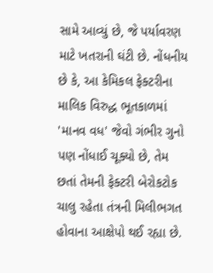સામે આવ્યું છે, જે પર્યાવરણ માટે ખતરાની ઘંટી છે. નોંધનીય છે કે, આ કેમિકલ ફેક્ટરીના માલિક વિરુદ્ધ ભૂતકાળમાં 'માનવ વધ' જેવો ગંભીર ગુનો પણ નોંધાઈ ચૂક્યો છે, તેમ છતાં તેમની ફેક્ટરી બેરોકટોક ચાલુ રહેતા તંત્રની મિલીભગત હોવાના આક્ષેપો થઈ રહ્યા છે.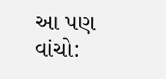આ પણ વાંચો: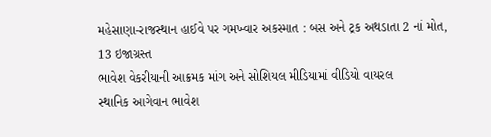મહેસાણા-રાજસ્થાન હાઈવે પર ગમખ્વાર અકસ્માત : બસ અને ટ્રક અથડાતા 2 નાં મોત, 13 ઇજાગ્રસ્ત
ભાવેશ વેકરીયાની આક્રમક માંગ અને સોશિયલ મીડિયામાં વીડિયો વાયરલ
સ્થાનિક આગેવાન ભાવેશ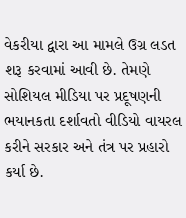વેકરીયા દ્વારા આ મામલે ઉગ્ર લડત શરૂ કરવામાં આવી છે. તેમણે સોશિયલ મીડિયા પર પ્રદૂષણની ભયાનકતા દર્શાવતો વીડિયો વાયરલ કરીને સરકાર અને તંત્ર પર પ્રહારો કર્યા છે.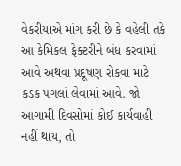વેકરીયાએ માંગ કરી છે કે વહેલી તકે આ કેમિકલ ફેક્ટરીને બંધ કરવામાં આવે અથવા પ્રદૂષણ રોકવા માટે કડક પગલાં લેવામાં આવે. જો આગામી દિવસોમાં કોઈ કાર્યવાહી નહીં થાય, તો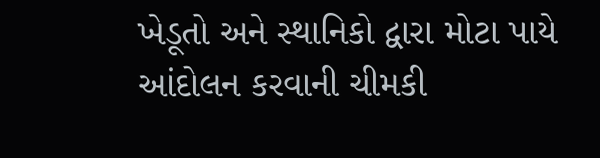ખેડૂતો અને સ્થાનિકો દ્વારા મોટા પાયે આંદોલન કરવાની ચીમકી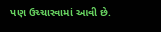પણ ઉચ્ચારવામાં આવી છે.